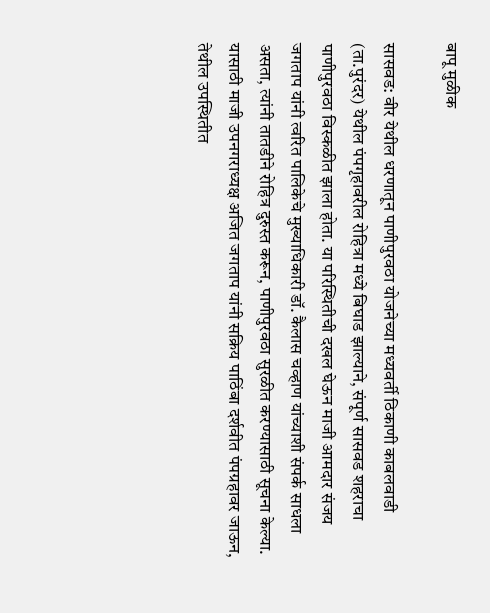बापू मुळीक

सासवड: वीर येथील धरणातून पाणीपुरवठा योजनेच्या मध्यवर्ती ठिकाणी काबलवाडी (ता.पुरंदर) येथील पंपगृहावरील रोहित्रा मध्ये बिघाड झाल्याने, संपूर्ण सासवड शहराचा पाणीपुरवठा विस्कळीत झाला होता. या परिस्थितीची दखल घेऊन माजी आमदार संजय जगताप यांनी त्वरित पालिकेचे मुख्याधिकारी डॉ. कैलास चव्हाण यांच्याशी संपर्क साधला असता, त्यांनी तातडीने रोहित्र दुरुस्त करून, पाणीपुरवठा सुरळीत करण्यासाठी सूचना केल्या.
यासाठी माजी उपनगराध्यक्ष अजित जगताप यांनी सक्रिय पाठिंबा दर्शवीत पंपग्रहावर जाऊन, तेथील उपस्थितीत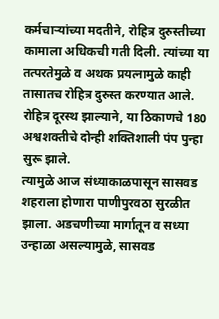कर्मचाऱ्यांच्या मदतीने, रोहित्र दुरुस्तीच्या कामाला अधिकची गती दिली. त्यांच्या या तत्परतेमुळे व अथक प्रयत्नामुळे काही तासातच रोहित्र दुरुस्त करण्यात आले. रोहित्र दूरस्थ झाल्याने, या ठिकाणचे 180 अश्वशक्तीचे दोन्ही शक्तिशाली पंप पुन्हा सुरू झाले.
त्यामुळे आज संध्याकाळपासून सासवड शहराला होणारा पाणीपुरवठा सुरळीत झाला. अडचणीच्या मार्गातून व सध्या उन्हाळा असल्यामुळे, सासवड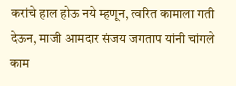करांचे हाल होऊ नये म्हणून, त्वरित कामाला गती देऊन, माजी आमदार संजय जगताप यांनी चांगले काम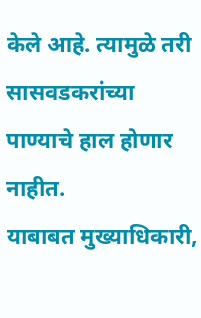केले आहे. त्यामुळे तरी सासवडकरांच्या पाण्याचे हाल होणार नाहीत.
याबाबत मुख्याधिकारी,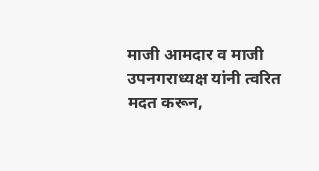माजी आमदार व माजी उपनगराध्यक्ष यांनी त्वरित मदत करून,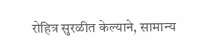रोहित्र सुरळीत केल्याने, सामान्य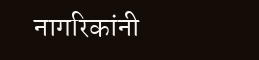नागरिकांनी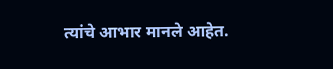त्यांचे आभार मानले आहेत.